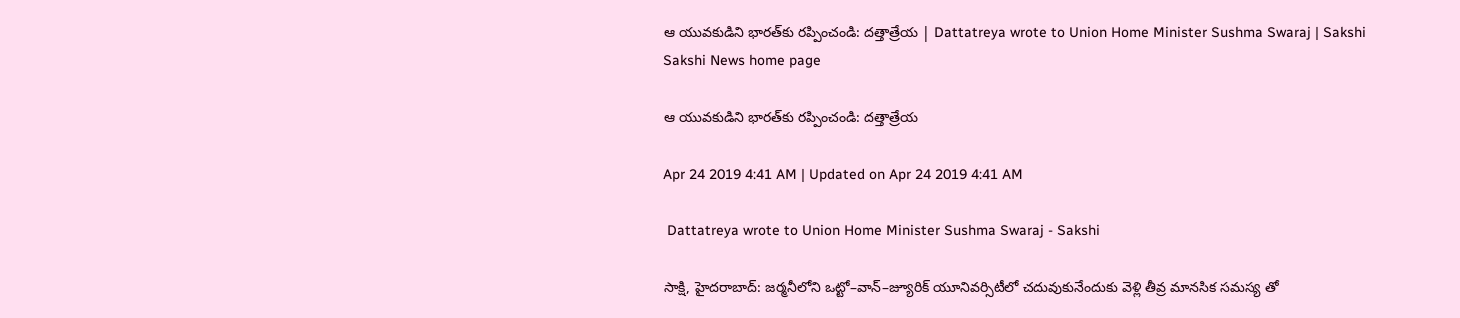ఆ యువకుడిని భారత్‌కు రప్పించండి: దత్తాత్రేయ | Dattatreya wrote to Union Home Minister Sushma Swaraj | Sakshi
Sakshi News home page

ఆ యువకుడిని భారత్‌కు రప్పించండి: దత్తాత్రేయ

Apr 24 2019 4:41 AM | Updated on Apr 24 2019 4:41 AM

 Dattatreya wrote to Union Home Minister Sushma Swaraj - Sakshi

సాక్షి, హైదరాబాద్‌: జర్మనీలోని ఒట్టో–వాన్‌–జ్యూరిక్‌ యూనివర్సిటీలో చదువుకునేందుకు వెళ్లి తీవ్ర మానసిక సమస్య తో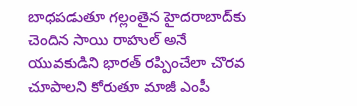బాధపడుతూ గల్లంతైన హైదరాబాద్‌కు చెందిన సాయి రాహుల్‌ అనే యువకుడిని భారత్‌ రప్పించేలా చొరవ చూపాలని కోరుతూ మాజీ ఎంపీ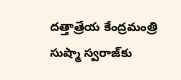దత్తాత్రేయ కేంద్రమంత్రి సుష్మా స్వరాజ్‌కు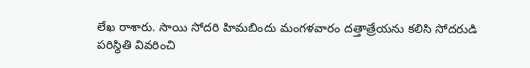లేఖ రాశారు. సాయి సోదరి హిమబిందు మంగళవారం దత్తాత్రేయను కలిసి సోదరుడి పరిస్థితి వివరించి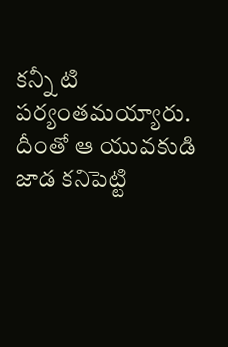కన్నీ టి పర్యంతమయ్యారు. దీంతో ఆ యువకుడి జాడ కనిపెట్టి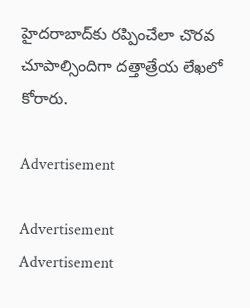హైదరాబాద్‌కు రప్పించేలా చొరవ చూపాల్సిందిగా దత్తాత్రేయ లేఖలో కోరారు.

Advertisement

Advertisement
Advertisement